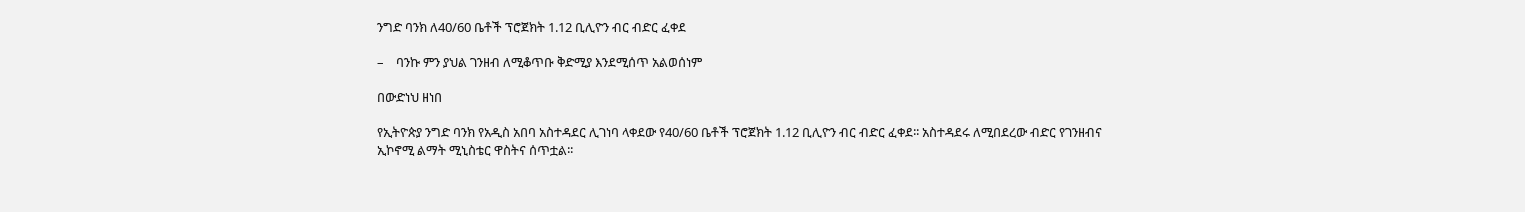ንግድ ባንክ ለ40/60 ቤቶች ፕሮጀክት 1.12 ቢሊዮን ብር ብድር ፈቀደ

–    ባንኩ ምን ያህል ገንዘብ ለሚቆጥቡ ቅድሚያ እንደሚሰጥ አልወሰነም

በውድነህ ዘነበ

የኢትዮጵያ ንግድ ባንክ የአዲስ አበባ አስተዳደር ሊገነባ ላቀደው የ40/60 ቤቶች ፕሮጀክት 1.12 ቢሊዮን ብር ብድር ፈቀደ፡፡ አስተዳደሩ ለሚበደረው ብድር የገንዘብና ኢኮኖሚ ልማት ሚኒስቴር ዋስትና ሰጥቷል፡፡